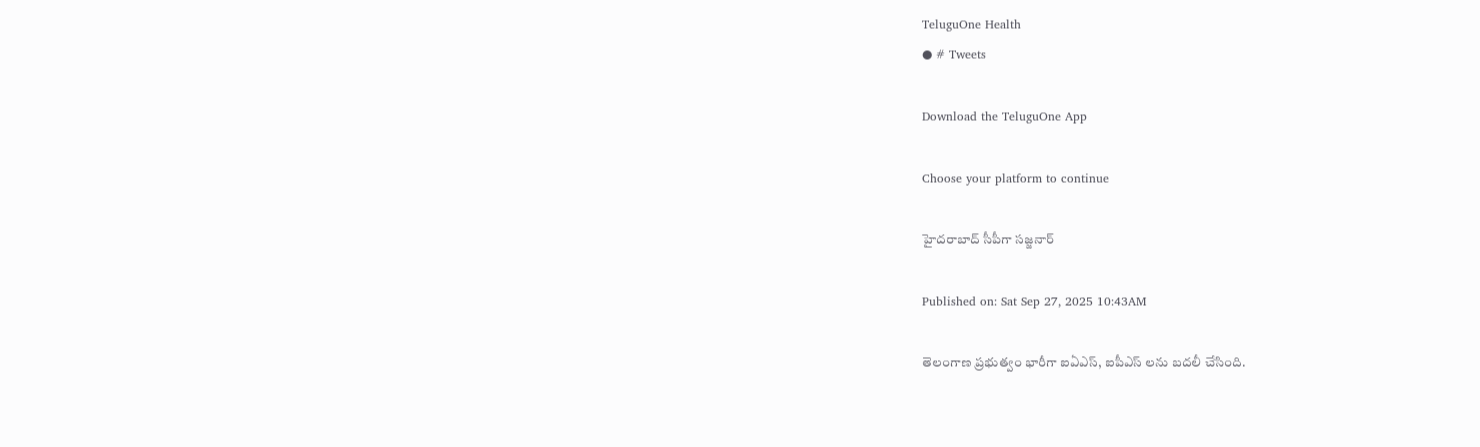TeluguOne Health
● # Tweets

Download the TeluguOne App

Choose your platform to continue

హైదరాబాద్ సీపీగా సజ్జనార్

Published on: Sat Sep 27, 2025 10:43AM

తెలంగాణ ప్రభుత్వం భారీగా ఐఏఎస్, ఐపీఎస్ లను బదలీ చేసింది.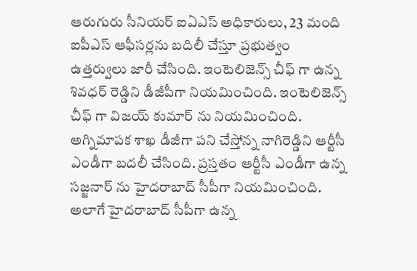ఆరుగురు సీనియర్ ఐఏఎస్ అధికారులు, 23 మంది ఐపీఎస్ ఆఫీసర్లను బదిలీ చేస్తూ ప్రభుత్వం ఉత్తర్వులు జారీ చేసింది. ఇంటెలిజెన్స్ చీఫ్ గా ఉన్న శివధర్ రెడ్డిని డీజీపీగా నియమించింది. ఇంటెలిజెన్స్ చీఫ్ గా విజయ్ కుమార్ ను నియమించింది.   అగ్నిమాపక శాఖ డీజీగా పని చేస్తోన్న నాగిరెడ్డిని ఆర్టీసీ ఎండీగా బదలీ చేసింది. ప్రస్తతం ఆర్టీసీ ఎండీగా ఉన్న సజ్జనార్ ను హైదరాబాద్ సీపీగా నియమించింది. అలాగే హైదరాబాద్ సీపీగా ఉన్న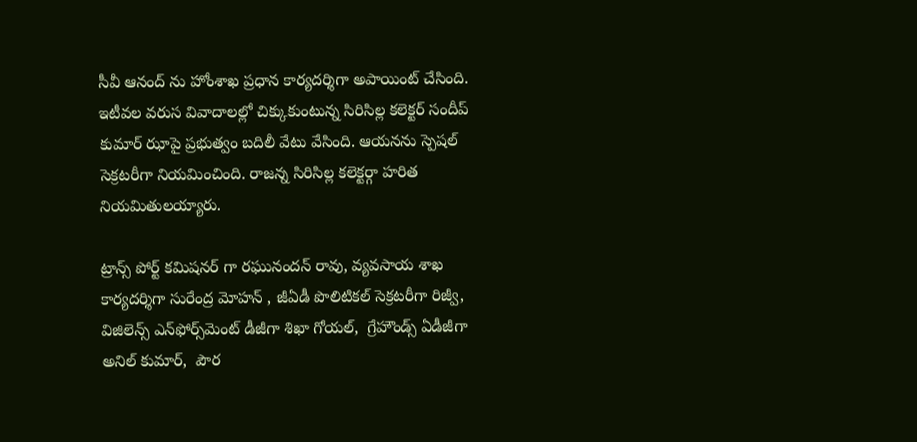సీవీ ఆనంద్ ను హోంశాఖ ప్రధాన కార్యదర్శిగా అపాయింట్ చేసింది. ఇటీవల వరుస వివాదాలల్లో చిక్కుకుంటున్న సిరిసిల్ల కలెక్టర్ సందీప్ కుమార్ ఝాపై ప్రభుత్వం బదిలీ వేటు వేసింది. ఆయనను స్పెషల్ సెక్రటరీగా నియమించింది. రాజన్న సిరిసిల్ల కలెక్టర్గా హరిత నియమితులయ్యారు.

ట్రాన్స్ పోర్ట్ కమిషనర్ గా రఘునందన్ రావు, వ్యవసాయ శాఖ కార్యదర్శిగా సురేంద్ర మోహన్‌ , జీఏడీ పొలిటికల్ సెక్రటరీగా రిజ్వీ,  విజిలెన్స్ ఎన్‌ఫోర్స్‌మెంట్‌ డీజీగా శిఖా గోయల్,  గ్రేహౌండ్స్ ఏడీజీగా అనిల్ కుమార్,  పౌర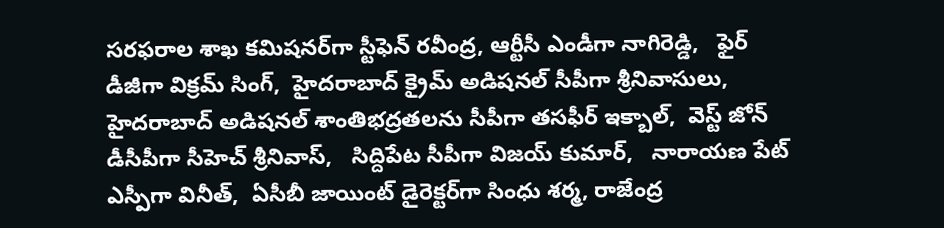సరఫరాల శాఖ కమిషనర్‌గా స్టీఫెన్ రవీంద్ర, ఆర్టీసీ ఎండీగా నాగిరెడ్డి,   ఫైర్ డీజీగా విక్రమ్ సింగ్‌,  హైదరాబాద్ క్రైమ్ అడిషనల్ సీపీగా శ్రీనివాసులు, హైదరాబాద్ అడిషనల్ శాంతిభద్రతలను సీపీగా తసఫీర్ ఇక్బాల్,  వెస్ట్ జోన్ డీసీపీగా సీహెచ్ శ్రీనివాస్,   సిద్దిపేట సీపీగా విజయ్ కుమార్,   నారాయణ పేట్ ఎస్పీగా వినీత్‌‌,  ఏసీబీ జాయింట్ డైరెక్టర్‌గా సింధు శర్మ, రాజేంద్ర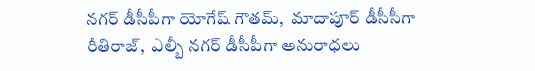నగర్ డీసీపీగా యోగేష్ గౌతమ్,  మాదాపూర్ డీసీసీగా రీతిరాజ్,  ఎల్బీ నగర్ డీసీపీగా అనురాధలు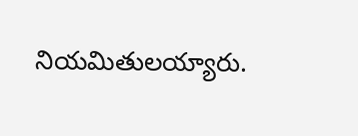నియమితులయ్యారు.